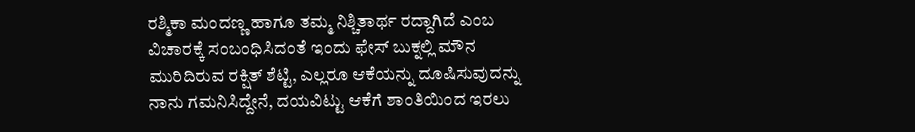ರಶ್ಮಿಕಾ ಮಂದಣ್ಣ ಹಾಗೂ ತಮ್ಮ ನಿಶ್ಚಿತಾರ್ಥ ರದ್ದಾಗಿದೆ ಎಂಬ ವಿಚಾರಕ್ಕೆ ಸಂಬಂಧಿಸಿದಂತೆ ಇಂದು ಫೇಸ್ ಬುಕ್ನಲ್ಲಿ ಮೌನ ಮುರಿದಿರುವ ರಕ್ಷಿತ್ ಶೆಟ್ಟಿ, ಎಲ್ಲರೂ ಆಕೆಯನ್ನು ದೂಷಿಸುವುದನ್ನು ನಾನು ಗಮನಿಸಿದ್ದೇನೆ, ದಯವಿಟ್ಟು ಆಕೆಗೆ ಶಾಂತಿಯಿಂದ ಇರಲು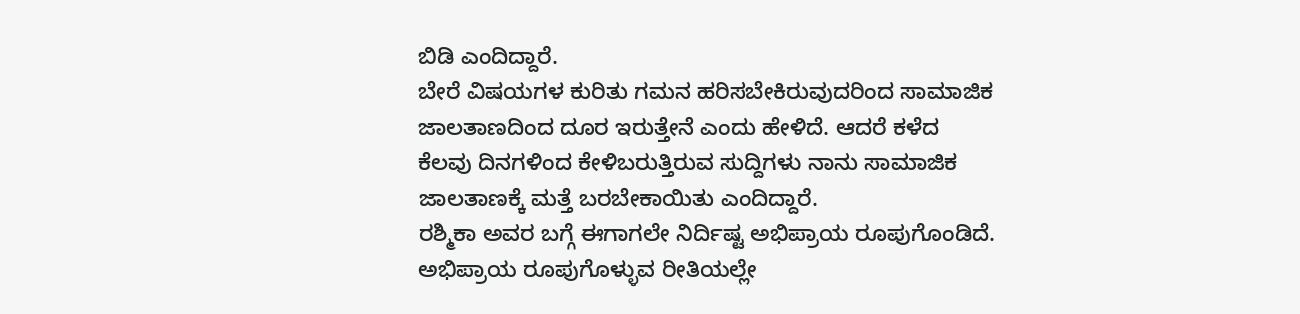ಬಿಡಿ ಎಂದಿದ್ದಾರೆ.
ಬೇರೆ ವಿಷಯಗಳ ಕುರಿತು ಗಮನ ಹರಿಸಬೇಕಿರುವುದರಿಂದ ಸಾಮಾಜಿಕ ಜಾಲತಾಣದಿಂದ ದೂರ ಇರುತ್ತೇನೆ ಎಂದು ಹೇಳಿದೆ. ಆದರೆ ಕಳೆದ ಕೆಲವು ದಿನಗಳಿಂದ ಕೇಳಿಬರುತ್ತಿರುವ ಸುದ್ದಿಗಳು ನಾನು ಸಾಮಾಜಿಕ ಜಾಲತಾಣಕ್ಕೆ ಮತ್ತೆ ಬರಬೇಕಾಯಿತು ಎಂದಿದ್ದಾರೆ.
ರಶ್ಮಿಕಾ ಅವರ ಬಗ್ಗೆ ಈಗಾಗಲೇ ನಿರ್ದಿಷ್ಟ ಅಭಿಪ್ರಾಯ ರೂಪುಗೊಂಡಿದೆ. ಅಭಿಪ್ರಾಯ ರೂಪುಗೊಳ್ಳುವ ರೀತಿಯಲ್ಲೇ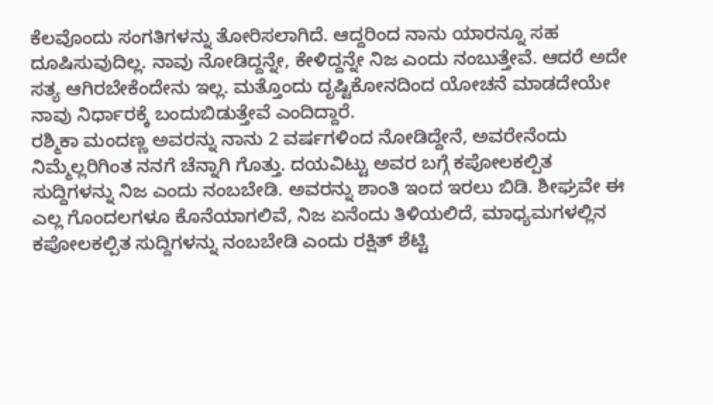ಕೆಲವೊಂದು ಸಂಗತಿಗಳನ್ನು ತೋರಿಸಲಾಗಿದೆ. ಆದ್ದರಿಂದ ನಾನು ಯಾರನ್ನೂ ಸಹ ದೂಷಿಸುವುದಿಲ್ಲ. ನಾವು ನೋಡಿದ್ದನ್ನೇ, ಕೇಳಿದ್ದನ್ನೇ ನಿಜ ಎಂದು ನಂಬುತ್ತೇವೆ. ಆದರೆ ಅದೇ ಸತ್ಯ ಆಗಿರಬೇಕೆಂದೇನು ಇಲ್ಲ. ಮತ್ತೊಂದು ದೃಷ್ಟಿಕೋನದಿಂದ ಯೋಚನೆ ಮಾಡದೇಯೇ ನಾವು ನಿರ್ಧಾರಕ್ಕೆ ಬಂದುಬಿಡುತ್ತೇವೆ ಎಂದಿದ್ದಾರೆ.
ರಶ್ಮಿಕಾ ಮಂದಣ್ಣ ಅವರನ್ನು ನಾನು 2 ವರ್ಷಗಳಿಂದ ನೋಡಿದ್ದೇನೆ, ಅವರೇನೆಂದು ನಿಮ್ಮೆಲ್ಲರಿಗಿಂತ ನನಗೆ ಚೆನ್ನಾಗಿ ಗೊತ್ತು. ದಯವಿಟ್ಟು ಅವರ ಬಗ್ಗೆ ಕಪೋಲಕಲ್ಪಿತ ಸುದ್ದಿಗಳನ್ನು ನಿಜ ಎಂದು ನಂಬಬೇಡಿ. ಅವರನ್ನು ಶಾಂತಿ ಇಂದ ಇರಲು ಬಿಡಿ. ಶೀಘ್ರವೇ ಈ ಎಲ್ಲ ಗೊಂದಲಗಳೂ ಕೊನೆಯಾಗಲಿವೆ, ನಿಜ ಏನೆಂದು ತಿಳಿಯಲಿದೆ, ಮಾಧ್ಯಮಗಳಲ್ಲಿನ ಕಪೋಲಕಲ್ಪಿತ ಸುದ್ದಿಗಳನ್ನು ನಂಬಬೇಡಿ ಎಂದು ರಕ್ಷಿತ್ ಶೆಟ್ಟಿ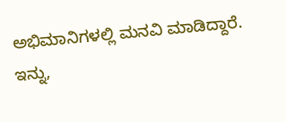ಅಭಿಮಾನಿಗಳಲ್ಲಿ ಮನವಿ ಮಾಡಿದ್ದಾರೆ.
ಇನ್ನು,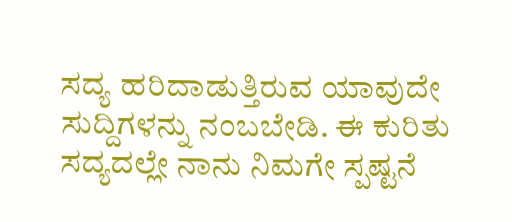ಸದ್ಯ ಹರಿದಾಡುತ್ತಿರುವ ಯಾವುದೇ ಸುದ್ದಿಗಳನ್ನು ನಂಬಬೇಡಿ. ಈ ಕುರಿತು ಸದ್ಯದಲ್ಲೇ ನಾನು ನಿಮಗೇ ಸ್ಪಷ್ಟನೆ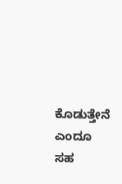ಕೊಡುತ್ತೇನೆ ಎಂದೂ ಸಹ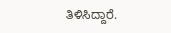ತಿಳಿಸಿದ್ದಾರೆ.